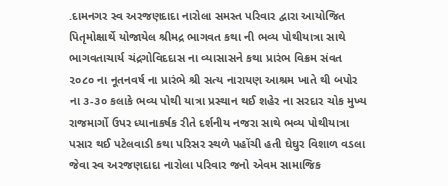.દામનગર સ્વ અરજણદાદા નારોલા સમસ્ત પરિવાર દ્વારા આયોજિત પિતૃમોક્ષાર્થે યોજાયેલ શ્રીમદ્ર ભાગવત કથા ની ભવ્ય પોથીયાત્રા સાથે ભાગવતાચાર્ય ચંદ્રગોવિદદાસ ના વ્યાસાસને કથા પ્રારંભ વિક્રમ સંવત ૨૦૮૦ ના નૂતનવર્ષ ના પ્રારંભે શ્રી સત્ય નારાયણ આશ્રમ ખાતે થી બપોર ના ૩-૩૦ કલાકે ભવ્ય પોથી યાત્રા પ્રસ્થાન થઈ શહેર ના સરદાર ચોક મુખ્ય રાજમાર્ગો ઉપર ધ્યાનાકર્ષક રીતે દર્શનીય નજરા સાથે ભવ્ય પોથીયાત્રા પસાર થઈ પટેલવાડી કથા પરિસર સ્થળે પહોંચી હતી ઘેઘુર વિશાળ વડલા જેવા સ્વ અરજણદાદા નારોલા પરિવાર જનો એવમ સામાજિક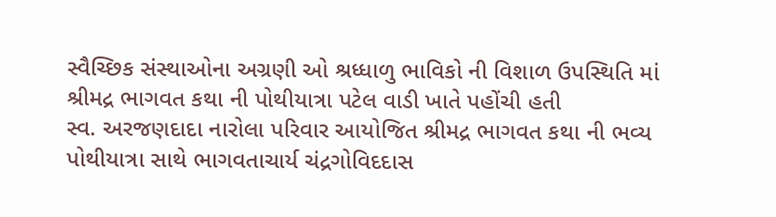સ્વૈચ્છિક સંસ્થાઓના અગ્રણી ઓ શ્રધ્ધાળુ ભાવિકો ની વિશાળ ઉપસ્થિતિ માં શ્રીમદ્ર ભાગવત કથા ની પોથીયાત્રા પટેલ વાડી ખાતે પહોંચી હતી
સ્વ. અરજણદાદા નારોલા પરિવાર આયોજિત શ્રીમદ્ર ભાગવત કથા ની ભવ્ય પોથીયાત્રા સાથે ભાગવતાચાર્ય ચંદ્રગોવિદદાસ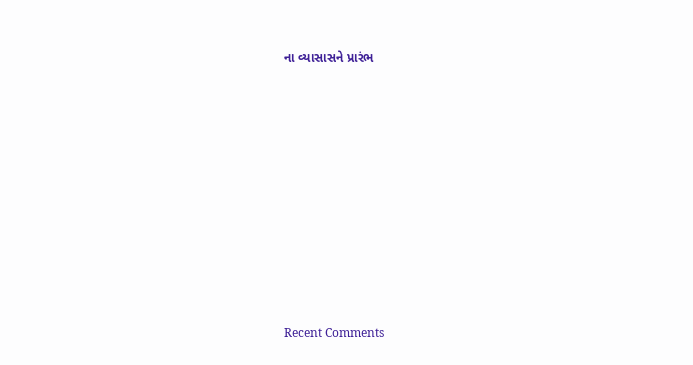ના વ્યાસાસને પ્રારંભ
















Recent Comments